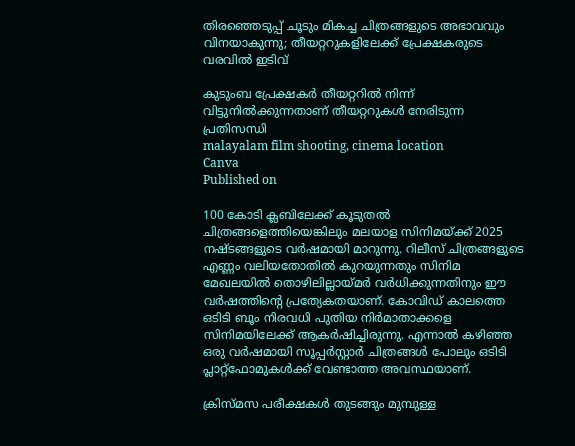തിരഞ്ഞെടുപ്പ് ചൂടും മികച്ച ചിത്രങ്ങളുടെ അഭാവവും വിനയാകുന്നു; തീയറ്ററുകളിലേക്ക് പ്രേക്ഷകരുടെ വരവില്‍ ഇടിവ്

കുടുംബ പ്രേക്ഷകര്‍ തീയറ്ററില്‍ നിന്ന് വിട്ടുനില്‍ക്കുന്നതാണ് തീയറ്ററുകള്‍ നേരിടുന്ന പ്രതിസന്ധി
malayalam film shooting, cinema location
Canva
Published on

100 കോടി ക്ലബിലേക്ക് കൂടുതല്‍ ചിത്രങ്ങളെത്തിയെങ്കിലും മലയാള സിനിമയ്ക്ക് 2025 നഷ്ടങ്ങളുടെ വര്‍ഷമായി മാറുന്നു. റിലീസ് ചിത്രങ്ങളുടെ എണ്ണം വലിയതോതില്‍ കുറയുന്നതും സിനിമ മേഖലയില്‍ തൊഴിലില്ലായ്മര്‍ വര്‍ധിക്കുന്നതിനും ഈ വര്‍ഷത്തിന്റെ പ്രത്യേകതയാണ്. കോവിഡ് കാലത്തെ ഒടിടി ബൂം നിരവധി പുതിയ നിര്‍മാതാക്കളെ സിനിമയിലേക്ക് ആകര്‍ഷിച്ചിരുന്നു. എന്നാല്‍ കഴിഞ്ഞ ഒരു വര്‍ഷമായി സൂപ്പര്‍സ്റ്റാര്‍ ചിത്രങ്ങള്‍ പോലും ഒടിടി പ്ലാറ്റ്‌ഫോമുകള്‍ക്ക് വേണ്ടാത്ത അവസ്ഥയാണ്.

ക്രിസ്മസ പരീക്ഷകള്‍ തുടങ്ങും മുമ്പുള്ള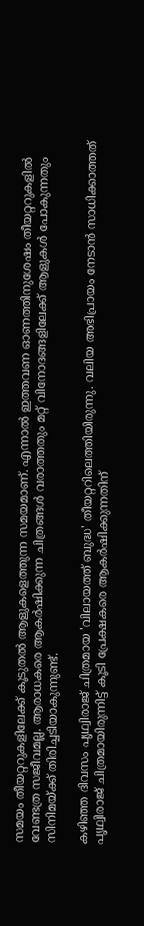സമയം തീയറ്ററുകളിലേക്ക് കൂടുതല്‍ ആളുകളെത്തുന്ന സമയമാണ്. എന്നാല്‍ ഇത്തവണ ഓണത്തിനുശേഷം തീയറ്ററുകളില്‍ വേണ്ടത്ര സജീവമല്ല. ആരാധകരെ ആകര്‍ഷിക്കുന്ന ചിത്രങ്ങള്‍ വരാത്തതും മറ്റ് വിനോദങ്ങളിലേക്ക് ആളുകള്‍ പോകുന്നതും സിനിമയ്ക്ക് തിരിച്ചടിയാകുന്നുണ്ട്.

കഴിഞ്ഞ ദിവസം പൃഥ്വിരാജ് ചിത്രമായ 'വിലായത്ത് ബുദ്ധ' തീയറ്ററിലെത്തിയിരുന്നു. വലിയ അഭിപ്രായം നേടാന്‍ സാധിക്കാത്തത് പൃഥ്വിരാജ് ചിത്രമായിരുന്നിട്ട് കൂടി പ്രേക്ഷകരെ ആകര്‍ഷിക്കുന്നതിന്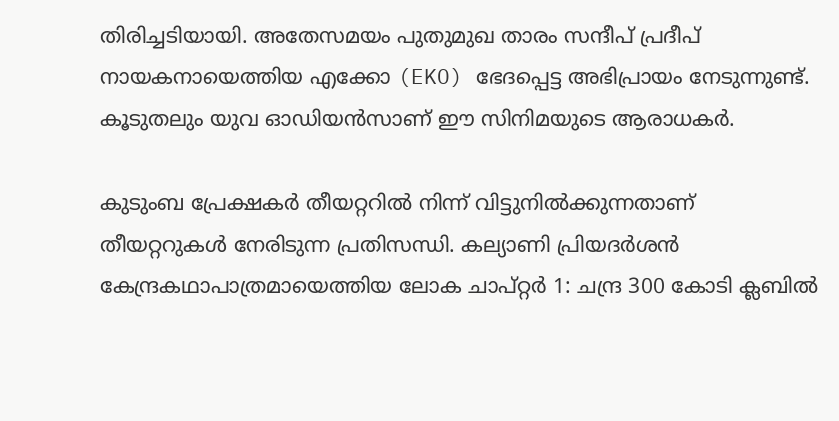തിരിച്ചടിയായി. അതേസമയം പുതുമുഖ താരം സന്ദീപ് പ്രദീപ് നായകനായെത്തിയ എക്കോ (EKO) ഭേദപ്പെട്ട അഭിപ്രായം നേടുന്നുണ്ട്. കൂടുതലും യുവ ഓഡിയന്‍സാണ് ഈ സിനിമയുടെ ആരാധകര്‍.

കുടുംബ പ്രേക്ഷകര്‍ തീയറ്ററില്‍ നിന്ന് വിട്ടുനില്‍ക്കുന്നതാണ് തീയറ്ററുകള്‍ നേരിടുന്ന പ്രതിസന്ധി. കല്യാണി പ്രിയദര്‍ശന്‍ കേന്ദ്രകഥാപാത്രമായെത്തിയ ലോക ചാപ്റ്റര്‍ 1: ചന്ദ്ര 300 കോടി ക്ലബില്‍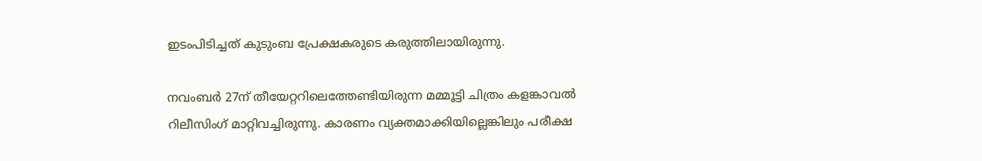ഇടംപിടിച്ചത് കുടുംബ പ്രേക്ഷകരുടെ കരുത്തിലായിരുന്നു.

നവംബര്‍ 27ന് തീയേറ്ററിലെത്തേണ്ടിയിരുന്ന മമ്മൂട്ടി ചിത്രം കളങ്കാവല്‍ റിലീസിംഗ് മാറ്റിവച്ചിരുന്നു. കാരണം വ്യക്തമാക്കിയില്ലെങ്കിലും പരീക്ഷ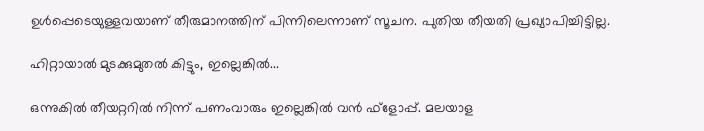ഉള്‍പ്പെടെയുള്ളവയാണ് തീരുമാനത്തിന് പിന്നിലെന്നാണ് സൂചന. പുതിയ തീയതി പ്രഖ്യാപിച്ചിട്ടില്ല.

ഹിറ്റായാല്‍ മുടക്കുമുതല്‍ കിട്ടും, ഇല്ലെങ്കില്‍...

ഒന്നുകില്‍ തീയറ്ററില്‍ നിന്ന് പണംവാരും ഇല്ലെങ്കില്‍ വന്‍ ഫ്‌ളോപ്പ്. മലയാള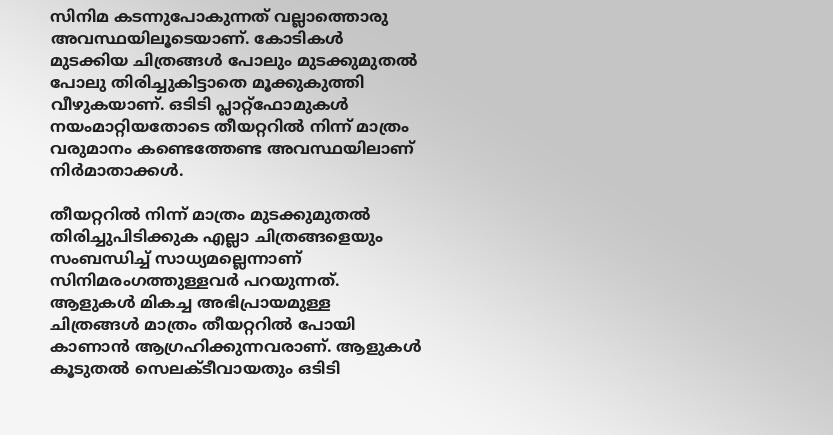സിനിമ കടന്നുപോകുന്നത് വല്ലാത്തൊരു അവസ്ഥയിലൂടെയാണ്. കോടികള്‍ മുടക്കിയ ചിത്രങ്ങള്‍ പോലും മുടക്കുമുതല്‍ പോലു തിരിച്ചുകിട്ടാതെ മൂക്കുകുത്തി വീഴുകയാണ്. ഒടിടി പ്ലാറ്റ്‌ഫോമുകള്‍ നയംമാറ്റിയതോടെ തീയറ്ററില്‍ നിന്ന് മാത്രം വരുമാനം കണ്ടെത്തേണ്ട അവസ്ഥയിലാണ് നിര്‍മാതാക്കള്‍.

തീയറ്ററില്‍ നിന്ന് മാത്രം മുടക്കുമുതല്‍ തിരിച്ചുപിടിക്കുക എല്ലാ ചിത്രങ്ങളെയും സംബന്ധിച്ച് സാധ്യമല്ലെന്നാണ് സിനിമരംഗത്തുള്ളവര്‍ പറയുന്നത്. ആളുകള്‍ മികച്ച അഭിപ്രായമുള്ള ചിത്രങ്ങള്‍ മാത്രം തീയറ്ററില്‍ പോയി കാണാന്‍ ആഗ്രഹിക്കുന്നവരാണ്. ആളുകള്‍ കൂടുതല്‍ സെലക്ടീവായതും ഒടിടി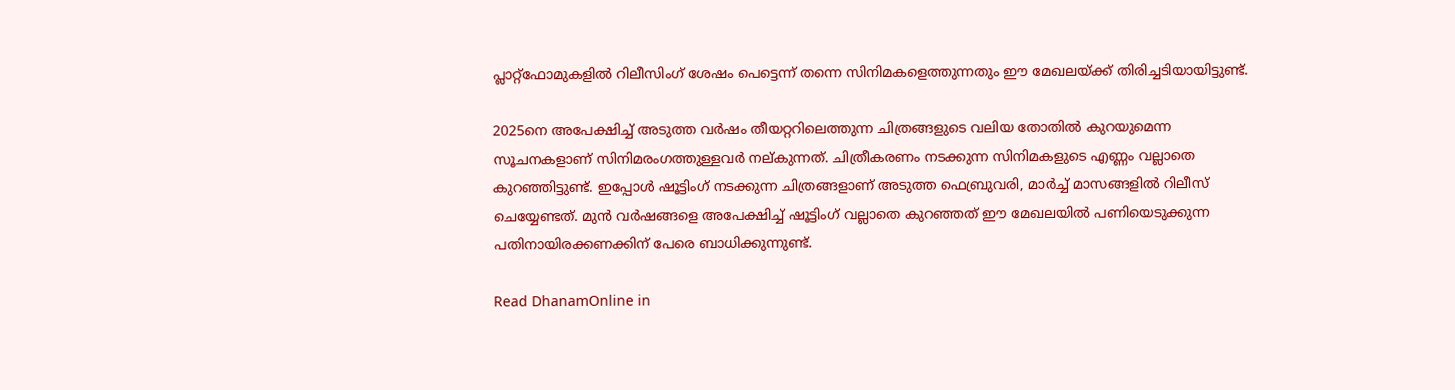പ്ലാറ്റ്‌ഫോമുകളില്‍ റിലീസിംഗ് ശേഷം പെട്ടെന്ന് തന്നെ സിനിമകളെത്തുന്നതും ഈ മേഖലയ്ക്ക് തിരിച്ചടിയായിട്ടുണ്ട്.

2025നെ അപേക്ഷിച്ച് അടുത്ത വര്‍ഷം തീയറ്ററിലെത്തുന്ന ചിത്രങ്ങളുടെ വലിയ തോതില്‍ കുറയുമെന്ന സൂചനകളാണ് സിനിമരംഗത്തുള്ളവര്‍ നല്കുന്നത്. ചിത്രീകരണം നടക്കുന്ന സിനിമകളുടെ എണ്ണം വല്ലാതെ കുറഞ്ഞിട്ടുണ്ട്. ഇപ്പോള്‍ ഷൂട്ടിംഗ് നടക്കുന്ന ചിത്രങ്ങളാണ് അടുത്ത ഫെബ്രുവരി, മാര്‍ച്ച് മാസങ്ങളില്‍ റിലീസ് ചെയ്യേണ്ടത്. മുന്‍ വര്‍ഷങ്ങളെ അപേക്ഷിച്ച് ഷൂട്ടിംഗ് വല്ലാതെ കുറഞ്ഞത് ഈ മേഖലയില്‍ പണിയെടുക്കുന്ന പതിനായിരക്കണക്കിന് പേരെ ബാധിക്കുന്നുണ്ട്.

Read DhanamOnline in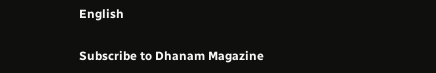English

Subscribe to Dhanam Magazine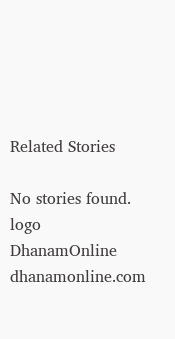Related Stories

No stories found.
logo
DhanamOnline
dhanamonline.com